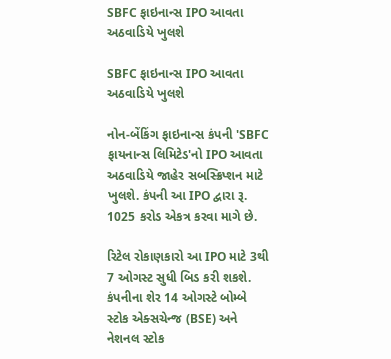SBFC ફાઇનાન્સ IPO આવતા અઠવાડિયે ખુલશે

SBFC ફાઇનાન્સ IPO આવતા અઠવાડિયે ખુલશે

નોન-બેંકિંગ ફાઇનાન્સ કંપની 'SBFC ફાયનાન્સ લિમિટેડ'નો IPO આવતા અઠવાડિયે જાહેર સબસ્ક્રિપ્શન માટે ખુલશે. કંપની આ IPO દ્વારા રૂ. 1025 કરોડ એકત્ર કરવા માગે છે.

રિટેલ રોકાણકારો આ IPO માટે 3થી 7 ઓગસ્ટ સુધી બિડ કરી શકશે. કંપનીના શેર 14 ઓગસ્ટે બોમ્બે સ્ટોક એક્સચેન્જ (BSE) અને નેશનલ સ્ટોક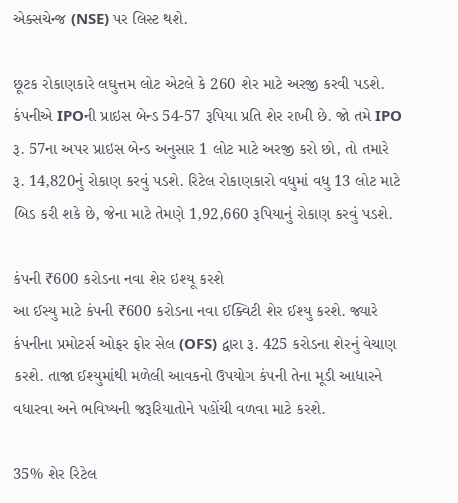એક્સચેન્જ (NSE) પર લિસ્ટ થશે.

છૂટક રોકાણકારે લઘુત્તમ લોટ એટલે કે 260 શેર માટે અરજી કરવી પડશે. કંપનીએ IPOની પ્રાઇસ બેન્ડ 54-57 રૂપિયા પ્રતિ શેર રાખી છે. જો તમે IPO રૂ. 57ના અપર પ્રાઇસ બેન્ડ અનુસાર 1 લોટ માટે અરજી કરો છો, તો તમારે રૂ. 14,820નું રોકાણ કરવું પડશે. રિટેલ રોકાણકારો વધુમાં વધુ 13 લોટ માટે બિડ કરી શકે છે, જેના માટે તેમણે 1,92,660 રૂપિયાનું રોકાણ કરવું પડશે.

કંપની ₹600 કરોડના નવા શેર ઇશ્યૂ કરશે
આ ઈસ્યુ માટે કંપની ₹600 કરોડના નવા ઈક્વિટી શેર ઈશ્યુ કરશે. જ્યારે કંપનીના પ્રમોટર્સ ઓફર ફોર સેલ (OFS) દ્વારા રૂ. 425 કરોડના શેરનું વેચાણ કરશે. તાજા ઈશ્યુમાંથી મળેલી આવકનો ઉપયોગ કંપની તેના મૂડી આધારને વધારવા અને ભવિષ્યની જરૂરિયાતોને પહોંચી વળવા માટે કરશે.

35% શેર રિટેલ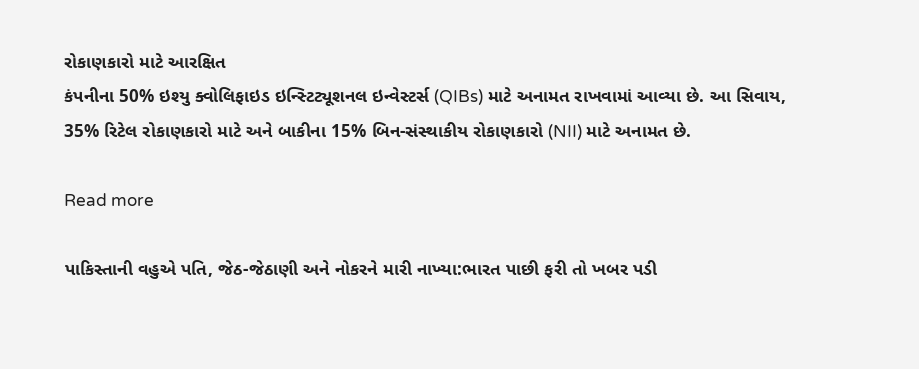રોકાણકારો માટે આરક્ષિત
કંપનીના 50% ઇશ્યુ ક્વોલિફાઇડ ઇન્સ્ટિટ્યૂશનલ ઇન્વેસ્ટર્સ (QIBs) માટે અનામત રાખવામાં આવ્યા છે. આ સિવાય, 35% રિટેલ રોકાણકારો માટે અને બાકીના 15% બિન-સંસ્થાકીય રોકાણકારો (NII) માટે અનામત છે.

Read more

પાકિસ્તાની વહુએ પતિ, જેઠ-જેઠાણી અને નોકરને મારી નાખ્યા:ભારત પાછી ફરી તો ખબર પડી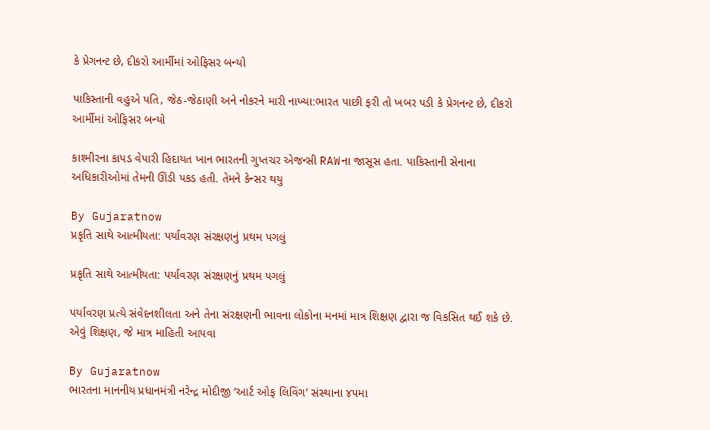કે પ્રેગનન્ટ છે, દીકરો આર્મીમાં ઓફિસર બન્યો

પાકિસ્તાની વહુએ પતિ, જેઠ-જેઠાણી અને નોકરને મારી નાખ્યા:ભારત પાછી ફરી તો ખબર પડી કે પ્રેગનન્ટ છે, દીકરો આર્મીમાં ઓફિસર બન્યો

કાશ્મીરના કાપડ વેપારી હિદાયત ખાન ભારતની ગુપ્તચર એજન્સી RAWના જાસૂસ હતા. પાકિસ્તાની સેનાના અધિકારીઓમાં તેમની ઊંડી પકડ હતી. તેમને કેન્સર થયુ

By Gujaratnow
પ્રકૃતિ સાથે આત્મીયતા: પર્યાવરણ સંરક્ષણનું પ્રથમ પગલું

પ્રકૃતિ સાથે આત્મીયતા: પર્યાવરણ સંરક્ષણનું પ્રથમ પગલું

પર્યાવરણ પ્રત્યે સંવેદનશીલતા અને તેના સંરક્ષણની ભાવના લોકોના મનમાં માત્ર શિક્ષણ દ્વારા જ વિકસિત થઈ શકે છે. એવું શિક્ષણ, જે માત્ર માહિતી આપવા

By Gujaratnow
ભારતના માનનીય પ્રધાનમંત્રી નરેન્દ્ર મોદીજી ‘આર્ટ ઓફ લિવિંગ’ સંસ્થાના ૪૫મા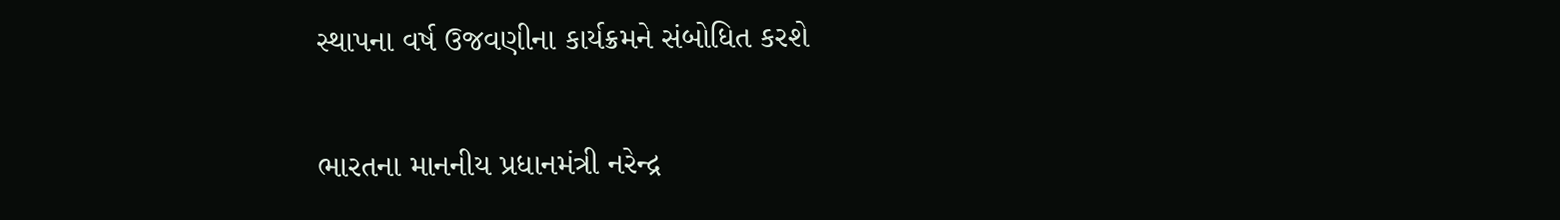સ્થાપના વર્ષ ઉજવણીના કાર્યક્રમને સંબોધિત કરશે

ભારતના માનનીય પ્રધાનમંત્રી નરેન્દ્ર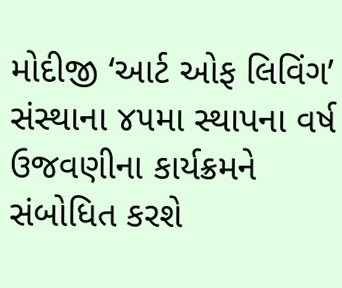મોદીજી ‘આર્ટ ઓફ લિવિંગ’ સંસ્થાના ૪૫મા સ્થાપના વર્ષ ઉજવણીના કાર્યક્રમને સંબોધિત કરશે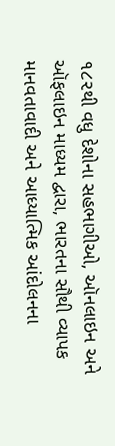૧૮૨થી વધુ દેશોના સહભાગીઓ, ઑનલાઇન અને ઑફલાઇન માધ્યમ દ્વારા, ભારતના સૌથી વ્યાપક માનવતાવાદી અને આધ્યાત્મિક આંદોલનના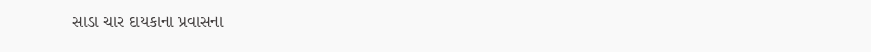સાડા ચાર દાયકાના પ્રવાસના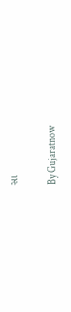સા

By Gujaratnow